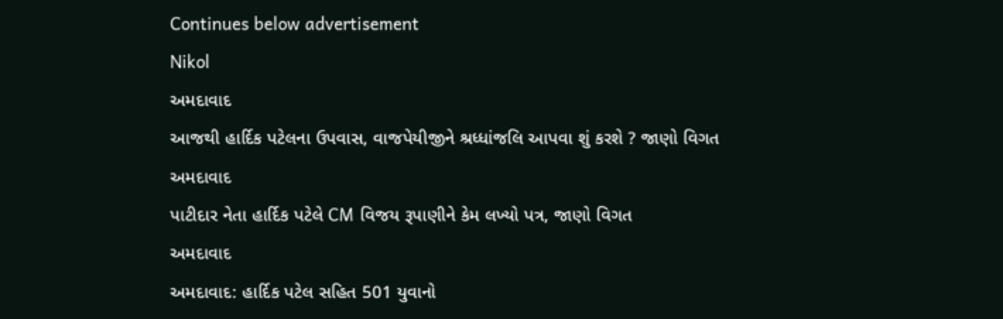Continues below advertisement
Nikol
અમદાવાદ
આજથી હાર્દિક પટેલના ઉપવાસ, વાજપેયીજીને શ્રધ્ધાંજલિ આપવા શું કરશે ? જાણો વિગત
અમદાવાદ
પાટીદાર નેતા હાર્દિક પટેલે CM વિજય રૂપાણીને કેમ લખ્યો પત્ર, જાણો વિગત
અમદાવાદ
અમદાવાદ: હાર્દિક પટેલ સહિત 501 યુવાનો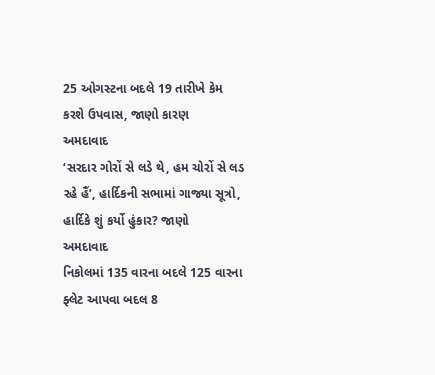25 ઓગસ્ટના બદલે 19 તારીખે કેમ કરશે ઉપવાસ, જાણો કારણ
અમદાવાદ
‘સરદાર ગોરોં સે લડે થે, હમ ચોરોં સે લડ રહે હૈં’, હાર્દિકની સભામાં ગાજ્યા સૂત્રો, હાર્દિકે શું કર્યો હુંકાર? જાણો
અમદાવાદ
નિકોલમાં 135 વારના બદલે 125 વારના ફ્લેટ આપવા બદલ 8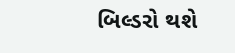બિલ્ડરો થશે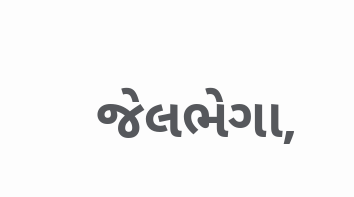જેલભેગા,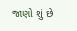જાણો શું છે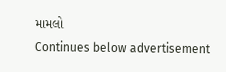મામલો
Continues below advertisement